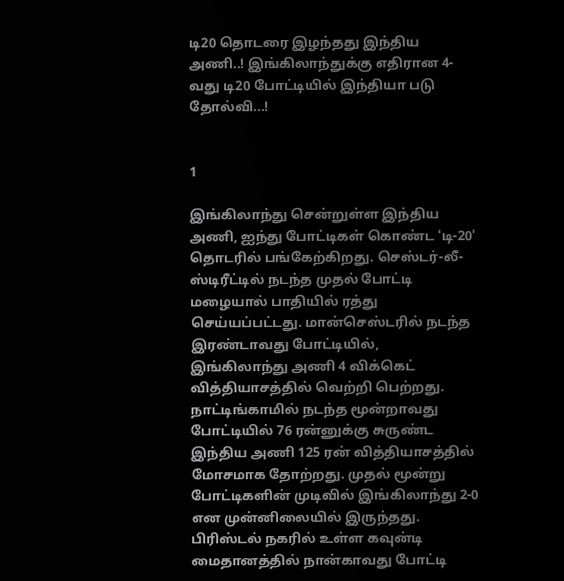டி20 தொடரை இழந்தது இந்திய அணி..! இங்கிலாந்துக்கு எதிரான 4-வது டி20 போட்டியில் இந்தியா படு தோல்வி...!


1

இங்கிலாந்து சென்றுள்ள இந்திய அணி, ஐந்து போட்டிகள் கொண்ட 'டி-20' தொடரில் பங்கேற்கிறது. செஸ்டர்-லீ-ஸ்டிரீட்டில் நடந்த முதல் போட்டி மழையால் பாதியில் ரத்து செய்யப்பட்டது. மான்செஸ்டரில் நடந்த இரண்டாவது போட்டியில், இங்கிலாந்து அணி 4 விக்கெட் வித்தியாசத்தில் வெற்றி பெற்றது. நாட்டிங்காமில் நடந்த மூன்றாவது போட்டியில் 76 ரன்னுக்கு சுருண்ட இந்திய அணி 125 ரன் வித்தியாசத்தில் மோசமாக தோற்றது. முதல் மூன்று போட்டிகளின் முடிவில் இங்கிலாந்து 2-0 என முன்னிலையில் இருந்தது. பிரிஸ்டல் நகரில் உள்ள கவுன்டி மைதானத்தில் நான்காவது போட்டி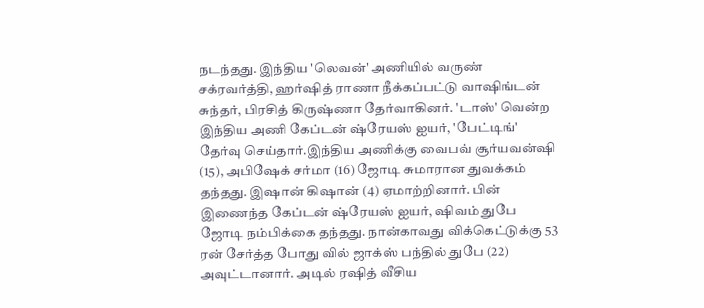நடந்தது. இந்திய 'லெவன்' அணியில் வருண் சக்ரவர்த்தி, ஹர்ஷித் ராணா நீக்கப்பட்டு வாஷிங்டன் சுந்தர், பிரசித் கிருஷ்ணா தேர்வாகினர். 'டாஸ்' வென்ற இந்திய அணி கேப்டன் ஷ்ரேயஸ் ஐயர், 'பேட்டிங்' தேர்வு செய்தார்.இந்திய அணிக்கு வைபவ் சூர்யவன்ஷி (15), அபிஷேக் சர்மா (16) ஜோடி சுமாரான துவக்கம் தந்தது. இஷான் கிஷான் (4) ஏமாற்றினார். பின் இணைந்த கேப்டன் ஷ்ரேயஸ் ஐயர், ஷிவம் துபே ஜோடி நம்பிக்கை தந்தது. நான்காவது விக்கெட்டுக்கு 53 ரன் சேர்த்த போது வில் ஜாக்ஸ் பந்தில் துபே (22) அவுட்டானார். அடில் ரஷித் வீசிய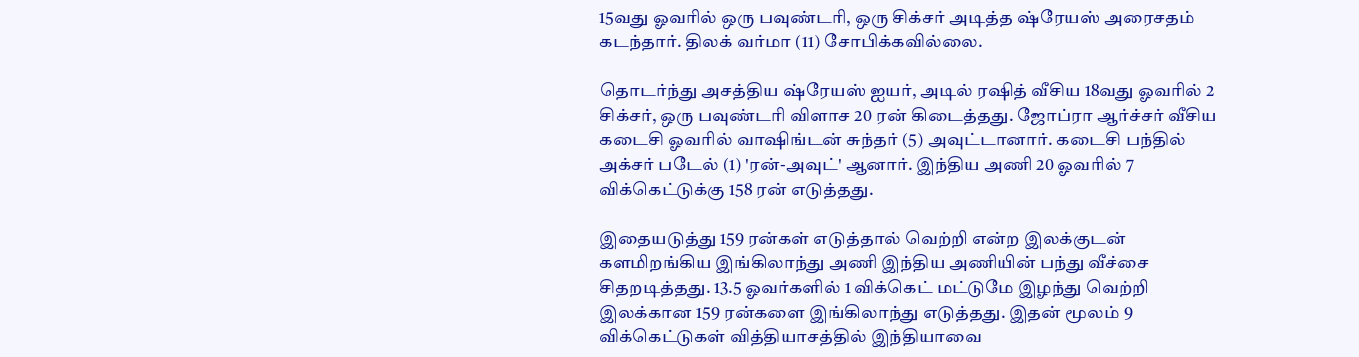15வது ஓவரில் ஒரு பவுண்டரி, ஒரு சிக்சர் அடித்த ஷ்ரேயஸ் அரைசதம் கடந்தார். திலக் வர்மா (11) சோபிக்கவில்லை.

தொடர்ந்து அசத்திய ஷ்ரேயஸ் ஐயர், அடில் ரஷித் வீசிய 18வது ஓவரில் 2 சிக்சர், ஒரு பவுண்டரி விளாச 20 ரன் கிடைத்தது. ஜோப்ரா ஆர்ச்சர் வீசிய கடைசி ஓவரில் வாஷிங்டன் சுந்தர் (5) அவுட்டானார். கடைசி பந்தில் அக்சர் படேல் (1) 'ரன்-அவுட்' ஆனார். இந்திய அணி 20 ஓவரில் 7 விக்கெட்டுக்கு 158 ரன் எடுத்தது.

இதையடுத்து 159 ரன்கள் எடுத்தால் வெற்றி என்ற இலக்குடன் களமிறங்கிய இங்கிலாந்து அணி இந்திய அணியின் பந்து வீச்சை சிதறடித்தது. 13.5 ஓவர்களில் 1 விக்கெட் மட்டுமே இழந்து வெற்றி இலக்கான 159 ரன்களை இங்கிலாந்து எடுத்தது. இதன் மூலம் 9 விக்கெட்டுகள் வித்தியாசத்தில் இந்தியாவை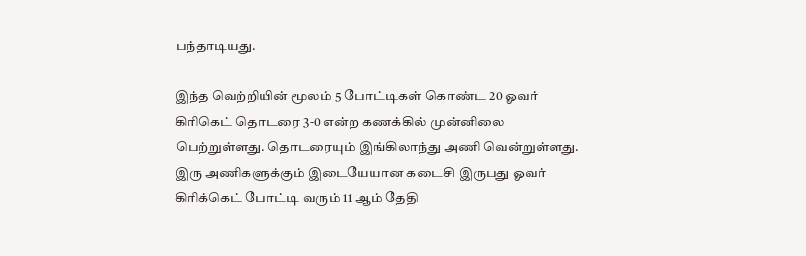பந்தாடியது.

இந்த வெற்றியின் மூலம் 5 போட்டிகள் கொண்ட 20 ஓவர் கிரிகெட் தொடரை 3-0 என்ற கணக்கில் முன்னிலை பெற்றுள்ளது. தொடரையும் இங்கிலாந்து அணி வென்றுள்ளது. இரு அணிகளுக்கும் இடையேயான கடைசி இருபது ஓவர் கிரிக்கெட் போட்டி வரும் 11 ஆம் தேதி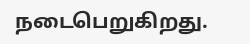நடைபெறுகிறது.